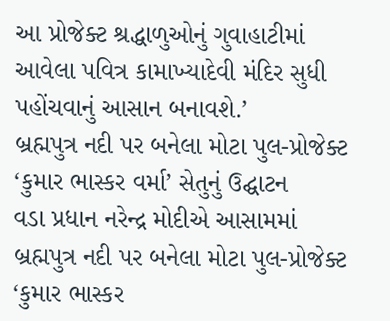આ પ્રોજેક્ટ શ્રદ્ધાળુઓનું ગુવાહાટીમાં આવેલા પવિત્ર કામાખ્યાદેવી મંદિર સુધી પહોંચવાનું આસાન બનાવશે.’
બ્રહ્મપુત્ર નદી પર બનેલા મોટા પુલ-પ્રોજેક્ટ ‘કુમાર ભાસ્કર વર્મા’ સેતુનું ઉદ્ઘાટન
વડા પ્રધાન નરેન્દ્ર મોદીએ આસામમાં બ્રહ્મપુત્ર નદી પર બનેલા મોટા પુલ-પ્રોજેક્ટ ‘કુમાર ભાસ્કર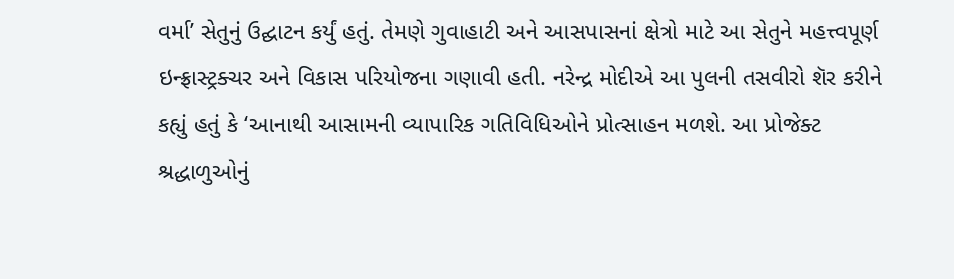વર્મા’ સેતુનું ઉદ્ઘાટન કર્યું હતું. તેમણે ગુવાહાટી અને આસપાસનાં ક્ષેત્રો માટે આ સેતુને મહત્ત્વપૂર્ણ ઇન્ફ્રાસ્ટ્રક્ચર અને વિકાસ પરિયોજના ગણાવી હતી. નરેન્દ્ર મોદીએ આ પુલની તસવીરો શૅર કરીને કહ્યું હતું કે ‘આનાથી આસામની વ્યાપારિક ગતિવિધિઓને પ્રોત્સાહન મળશે. આ પ્રોજેક્ટ શ્રદ્ધાળુઓનું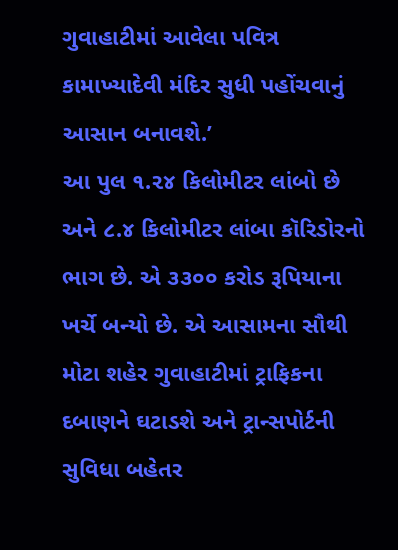ગુવાહાટીમાં આવેલા પવિત્ર કામાખ્યાદેવી મંદિર સુધી પહોંચવાનું આસાન બનાવશે.’
આ પુલ ૧.૨૪ કિલોમીટર લાંબો છે અને ૮.૪ કિલોમીટર લાંબા કૉરિડોરનો ભાગ છે. એ ૩૩૦૦ કરોડ રૂપિયાના ખર્ચે બન્યો છે. એ આસામના સૌથી મોટા શહેર ગુવાહાટીમાં ટ્રાફિકના દબાણને ઘટાડશે અને ટ્રાન્સપોર્ટની સુવિધા બહેતર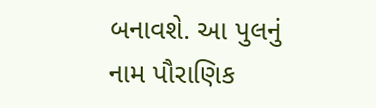બનાવશે. આ પુલનું નામ પૌરાણિક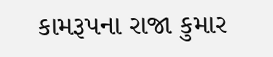કામરૂપના રાજા કુમાર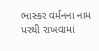ભાસ્કર વર્મનના નામ પરથી રાખવામાં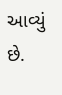આવ્યું છે.